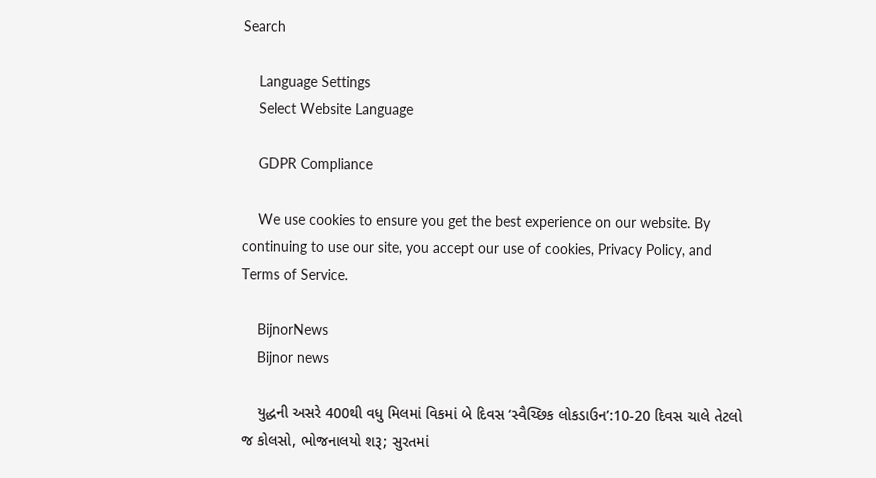Search

    Language Settings
    Select Website Language

    GDPR Compliance

    We use cookies to ensure you get the best experience on our website. By continuing to use our site, you accept our use of cookies, Privacy Policy, and Terms of Service.

    BijnorNews
    Bijnor news

    યુદ્ધની અસરે 400થી વધુ મિલમાં વિકમાં બે દિવસ ‘સ્વૈચ્છિક લોકડાઉન’:10-20 દિવસ ચાલે તેટલો જ કોલસો, ભોજનાલયો શરૂ; સુરતમાં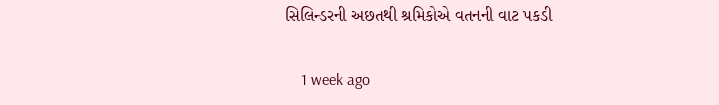સિલિન્ડરની અછતથી શ્રમિકોએ વતનની વાટ પકડી

    1 week ago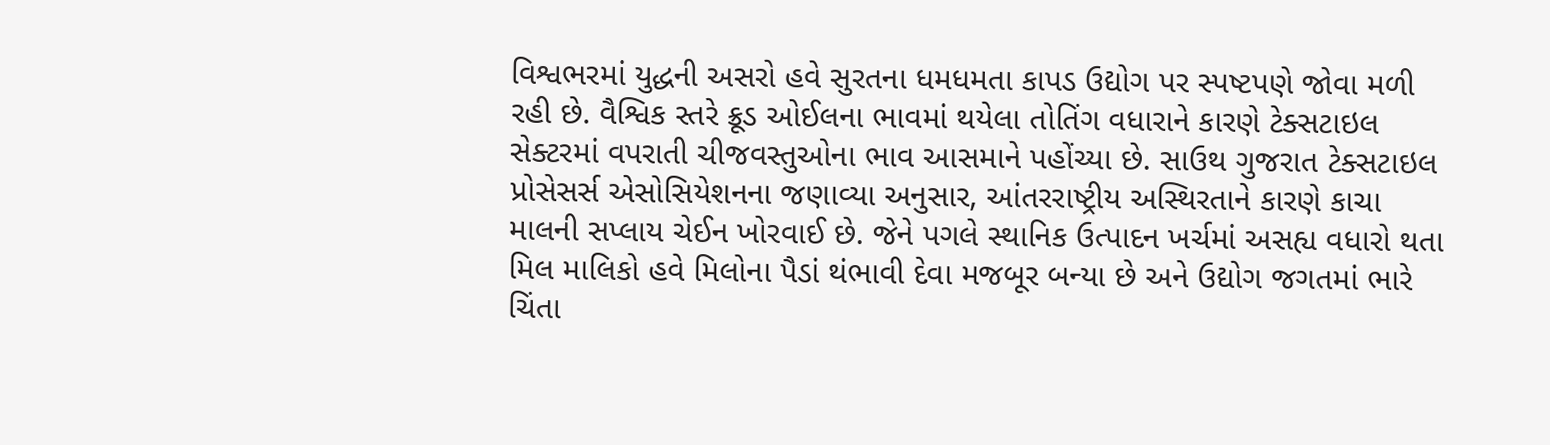વિશ્વભરમાં યુદ્ધની અસરો હવે સુરતના ધમધમતા કાપડ ઉદ્યોગ પર સ્પષ્ટપણે જોવા મળી રહી છે. વૈશ્વિક સ્તરે ક્રૂડ ઓઈલના ભાવમાં થયેલા તોતિંગ વધારાને કારણે ટેક્સટાઇલ સેક્ટરમાં વપરાતી ચીજવસ્તુઓના ભાવ આસમાને પહોંચ્યા છે. સાઉથ ગુજરાત ટેક્સટાઇલ પ્રોસેસર્સ એસોસિયેશનના જણાવ્યા અનુસાર, આંતરરાષ્ટ્રીય અસ્થિરતાને કારણે કાચા માલની સપ્લાય ચેઈન ખોરવાઈ છે. જેને પગલે સ્થાનિક ઉત્પાદન ખર્ચમાં અસહ્ય વધારો થતા મિલ માલિકો હવે મિલોના પૈડાં થંભાવી દેવા મજબૂર બન્યા છે અને ઉદ્યોગ જગતમાં ભારે ચિંતા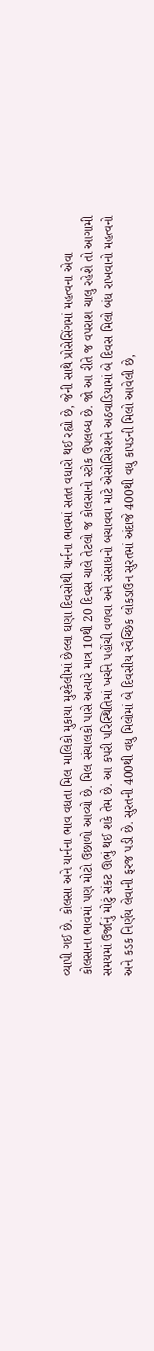વ્યાપી ગઈ છે. કોલસા અને યાર્નના ભાવ વધતા મિલ માલિકો મુકાયા મુશ્કેલીમાં છેલ્લા ઘણા દિવસોથી યાર્નના ભાવમાં સતત વધારો થઈ રહ્યો છે, જેની સાથે પ્રોસેસિંગમાં મહત્વના એવા કોલસાના ભાવમાં પણ મોટો ઉછાળો આવ્યો છે. મિલ સંચાલકો પાસે અત્યારે માત્ર 10થી 20 દિવસ ચાલે તેટલો જ કોલસાનો સ્ટોક ઉપલબ્ધ છે. જો આ રીતે જ વપરાશ ચાલુ રહેશે તો આગામી સમયમાં ઉર્જાનું મોટું સંકટ ઊભું થઈ શકે તેમ છે. આ કપરી પરિસ્થિતિમાં ખર્ચને પહોંચી વળવા અને સંસાધનો બચાવવા માટે એસોસિયેશને અઠવાડિયામાં બે દિવસ મિલો બંધ રાખવાનો મહત્વનો અને કડક નિર્ણય લેવાની ફરજ પડી છે. સુરતની 400થી વધુ મિલોમાં બે દિવસીય સ્વૈચ્છિક લોકડાઉન સુરતમાં અંદાજે 400થી વધુ કાપડની મિલો આવેલી છે,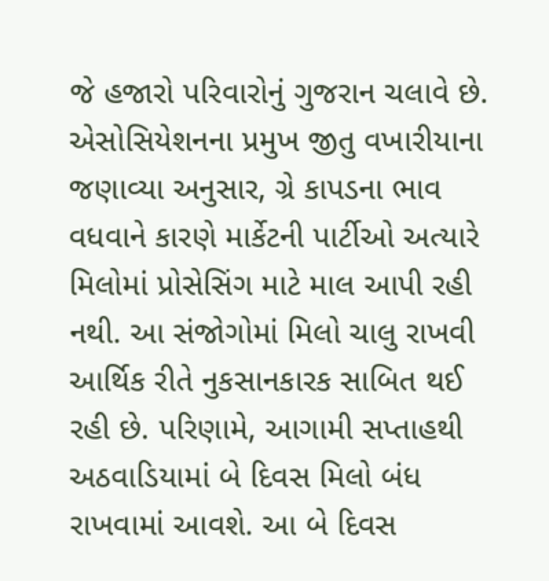જે હજારો પરિવારોનું ગુજરાન ચલાવે છે. એસોસિયેશનના પ્રમુખ જીતુ વખારીયાના જણાવ્યા અનુસાર, ગ્રે કાપડના ભાવ વધવાને કારણે માર્કેટની પાર્ટીઓ અત્યારે મિલોમાં પ્રોસેસિંગ માટે માલ આપી રહી નથી. આ સંજોગોમાં મિલો ચાલુ રાખવી આર્થિક રીતે નુકસાનકારક સાબિત થઈ રહી છે. પરિણામે, આગામી સપ્તાહથી અઠવાડિયામાં બે દિવસ મિલો બંધ રાખવામાં આવશે. આ બે દિવસ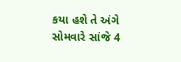કયા હશે તે અંગે સોમવારે સાંજે 4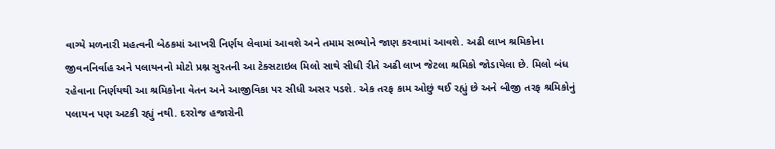વાગ્યે મળનારી મહત્વની બેઠકમાં આખરી નિર્ણય લેવામાં આવશે અને તમામ સભ્યોને જાણ કરવામાં આવશે. અઢી લાખ શ્રમિકોના જીવનનિર્વાહ અને પલાયનનો મોટો પ્રશ્ન સુરતની આ ટેક્સટાઇલ મિલો સાથે સીધી રીતે અઢી લાખ જેટલા શ્રમિકો જોડાયેલા છે. મિલો બંધ રહેવાના નિર્ણયથી આ શ્રમિકોના વેતન અને આજીવિકા પર સીધી અસર પડશે. એક તરફ કામ ઓછું થઈ રહ્યું છે અને બીજી તરફ શ્રમિકોનું પલાયન પણ અટકી રહ્યું નથી. દરરોજ હજારોની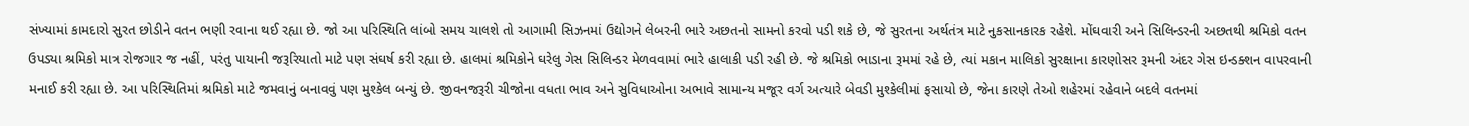સંખ્યામાં કામદારો સુરત છોડીને વતન ભણી રવાના થઈ રહ્યા છે. જો આ પરિસ્થિતિ લાંબો સમય ચાલશે તો આગામી સિઝનમાં ઉદ્યોગને લેબરની ભારે અછતનો સામનો કરવો પડી શકે છે, જે સુરતના અર્થતંત્ર માટે નુકસાનકારક રહેશે. મોંઘવારી અને સિલિન્ડરની અછતથી શ્રમિકો વતન ઉપડ્યા શ્રમિકો માત્ર રોજગાર જ નહીં, પરંતુ પાયાની જરૂરિયાતો માટે પણ સંઘર્ષ કરી રહ્યા છે. હાલમાં શ્રમિકોને ઘરેલુ ગેસ સિલિન્ડર મેળવવામાં ભારે હાલાકી પડી રહી છે. જે શ્રમિકો ભાડાના રૂમમાં રહે છે, ત્યાં મકાન માલિકો સુરક્ષાના કારણોસર રૂમની અંદર ગેસ ઇન્ડક્શન વાપરવાની મનાઈ કરી રહ્યા છે. આ પરિસ્થિતિમાં શ્રમિકો માટે જમવાનું બનાવવું પણ મુશ્કેલ બન્યું છે. જીવનજરૂરી ચીજોના વધતા ભાવ અને સુવિધાઓના અભાવે સામાન્ય મજૂર વર્ગ અત્યારે બેવડી મુશ્કેલીમાં ફસાયો છે, જેના કારણે તેઓ શહેરમાં રહેવાને બદલે વતનમાં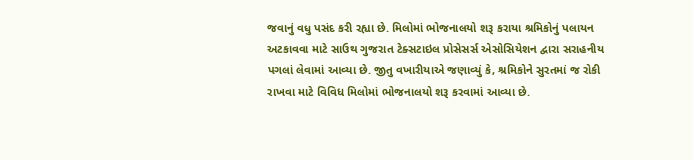જવાનું વધુ પસંદ કરી રહ્યા છે. મિલોમાં ભોજનાલયો શરૂ કરાયા શ્રમિકોનું પલાયન અટકાવવા માટે સાઉથ ગુજરાત ટેક્સટાઇલ પ્રોસેસર્સ એસોસિયેશન દ્વારા સરાહનીય પગલાં લેવામાં આવ્યા છે. જીતુ વખારીયાએ જણાવ્યું કે, શ્રમિકોને સુરતમાં જ રોકી રાખવા માટે વિવિધ મિલોમાં ભોજનાલયો શરૂ કરવામાં આવ્યા છે.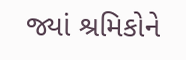જ્યાં શ્રમિકોને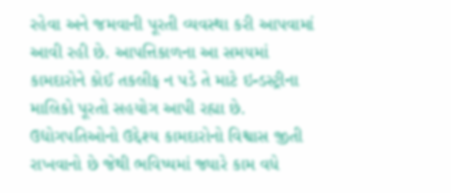રહેવા અને જમવાની પૂરતી વ્યવસ્થા કરી આપવામાં આવી રહી છે. આપત્તિકાળના આ સમયમાં કામદારોને કોઈ તકલીફ ન પડે તે માટે ઇન્ડસ્ટ્રીના માલિકો પૂરતો સહયોગ આપી રહ્યા છે. ઉદ્યોગપતિઓનો ઉદ્દેશ્ય કામદારોનો વિશ્વાસ જીતી રાખવાનો છે જેથી ભવિષ્યમાં જ્યારે કામ વધે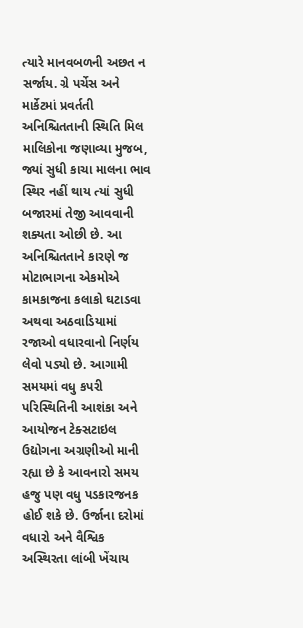ત્યારે માનવબળની અછત ન સર્જાય. ગ્રે પર્ચેસ અને માર્કેટમાં પ્રવર્તતી અનિશ્ચિતતાની સ્થિતિ મિલ માલિકોના જણાવ્યા મુજબ, જ્યાં સુધી કાચા માલના ભાવ સ્થિર નહીં થાય ત્યાં સુધી બજારમાં તેજી આવવાની શક્યતા ઓછી છે. આ અનિશ્ચિતતાને કારણે જ મોટાભાગના એકમોએ કામકાજના કલાકો ઘટાડવા અથવા અઠવાડિયામાં રજાઓ વધારવાનો નિર્ણય લેવો પડ્યો છે. આગામી સમયમાં વધુ કપરી પરિસ્થિતિની આશંકા અને આયોજન ટેક્સટાઇલ ઉદ્યોગના અગ્રણીઓ માની રહ્યા છે કે આવનારો સમય હજુ પણ વધુ પડકારજનક હોઈ શકે છે. ઉર્જાના દરોમાં વધારો અને વૈશ્વિક અસ્થિરતા લાંબી ખેંચાય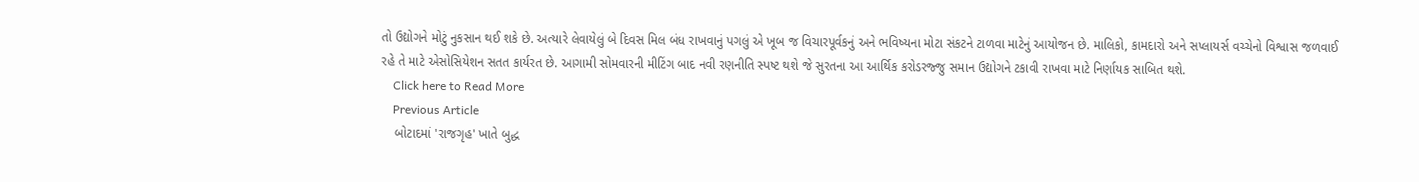તો ઉદ્યોગને મોટું નુકસાન થઈ શકે છે. અત્યારે લેવાયેલું બે દિવસ મિલ બંધ રાખવાનું પગલું એ ખૂબ જ વિચારપૂર્વકનું અને ભવિષ્યના મોટા સંકટને ટાળવા માટેનું આયોજન છે. માલિકો, કામદારો અને સપ્લાયર્સ વચ્ચેનો વિશ્વાસ જળવાઈ રહે તે માટે એસોસિયેશન સતત કાર્યરત છે. આગામી સોમવારની મીટિંગ બાદ નવી રણનીતિ સ્પષ્ટ થશે જે સુરતના આ આર્થિક કરોડરજ્જુ સમાન ઉદ્યોગને ટકાવી રાખવા માટે નિર્ણાયક સાબિત થશે.
    Click here to Read More
    Previous Article
    બોટાદમાં 'રાજગૃહ' ખાતે બુદ્ધ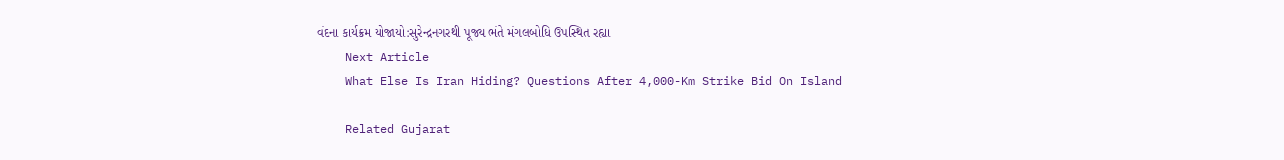વંદના કાર્યક્રમ યોજાયો:સુરેન્દ્રનગરથી પૂજ્ય ભંતે મંગલબોધિ ઉપસ્થિત રહ્યા
    Next Article
    What Else Is Iran Hiding? Questions After 4,000-Km Strike Bid On Island

    Related Gujarat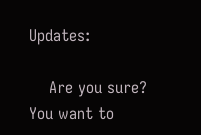Updates:

    Are you sure? You want to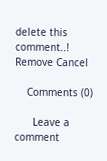delete this comment..! Remove Cancel

    Comments (0)

      Leave a comment